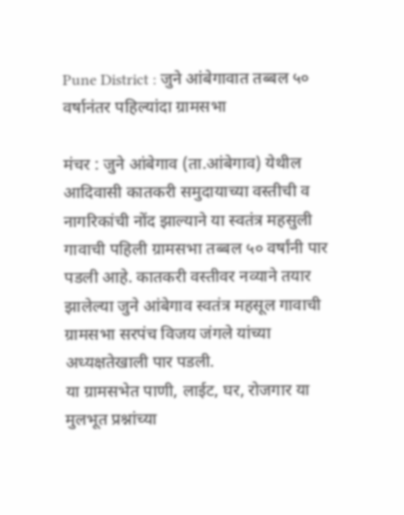Pune District : जुने आंबेगावात तब्बल ५० वर्षानंतर पहिल्यांदा ग्रामसभा

मंचर : जुने आंबेगाव (ता.आंबेगाव) येथील आदिवासी कातकरी समुदायाच्या वस्तीची व नागरिकांची नोंद झाल्याने या स्वतंत्र महसुली गावाची पहिली ग्रामसभा तब्बल ५० वर्षांनी पार पडली आहे. कातकरी वस्तीवर नव्याने तयार झालेल्या जुने आंबेगाव स्वतंत्र महसूल गावाची ग्रामसभा सरपंच विजय जंगले यांच्या अध्यक्षतेखाली पार पडली.
या ग्रामसभेत पाणी, लाईट, घर, रोजगार या मुलभूत प्रश्नांच्या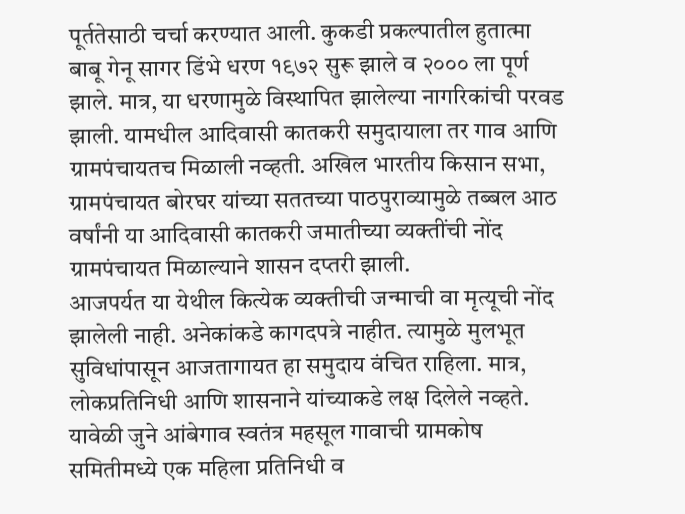पूर्ततेसाठी चर्चा करण्यात आली. कुकडी प्रकल्पातील हुतात्मा बाबू गेनू सागर डिंभे धरण १९७२ सुरू झाले व २००० ला पूर्ण झाले. मात्र, या धरणामुळे विस्थापित झालेल्या नागरिकांची परवड झाली. यामधील आदिवासी कातकरी समुदायाला तर गाव आणि ग्रामपंचायतच मिळाली नव्हती. अखिल भारतीय किसान सभा, ग्रामपंचायत बोरघर यांच्या सततच्या पाठपुराव्यामुळे तब्बल आठ वर्षांनी या आदिवासी कातकरी जमातीच्या व्यक्तींची नोंद ग्रामपंचायत मिळाल्याने शासन दप्तरी झाली.
आजपर्यत या येथील कित्येक व्यक्तीची जन्माची वा मृत्यूची नोंद झालेली नाही. अनेकांकडे कागदपत्रे नाहीत. त्यामुळे मुलभूत सुविधांपासून आजतागायत हा समुदाय वंचित राहिला. मात्र, लोकप्रतिनिधी आणि शासनाने यांच्याकडे लक्ष दिलेले नव्हते. यावेळी जुने आंबेगाव स्वतंत्र महसूल गावाची ग्रामकोष समितीमध्ये एक महिला प्रतिनिधी व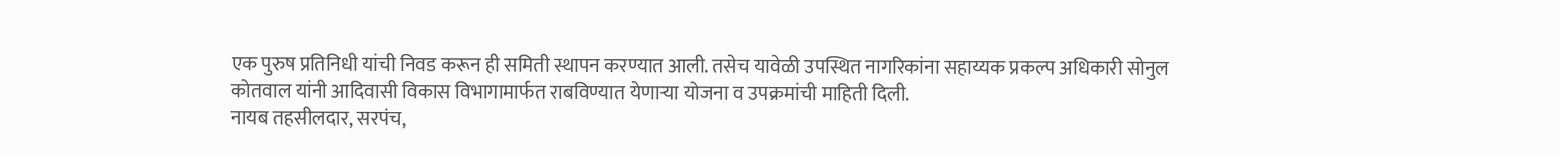एक पुरुष प्रतिनिधी यांची निवड करून ही समिती स्थापन करण्यात आली. तसेच यावेळी उपस्थित नागरिकांना सहाय्यक प्रकल्प अधिकारी सोनुल कोतवाल यांनी आदिवासी विकास विभागामार्फत राबविण्यात येणाऱ्या योजना व उपक्रमांची माहिती दिली.
नायब तहसीलदार, सरपंच,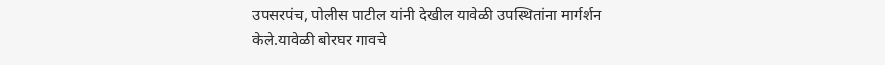उपसरपंच, पोलीस पाटील यांनी देखील यावेळी उपस्थितांना मार्गर्शन केले.यावेळी बोरघर गावचे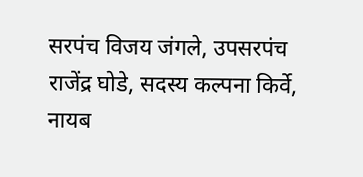सरपंच विजय जंगले, उपसरपंच राजेंद्र घोडे, सदस्य कल्पना किर्वे, नायब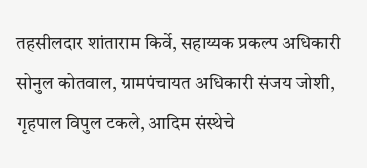तहसीलदार शांताराम किर्वे, सहाय्यक प्रकल्प अधिकारी सोनुल कोतवाल, ग्रामपंचायत अधिकारी संजय जोशी, गृहपाल विपुल टकले, आदिम संस्थेचे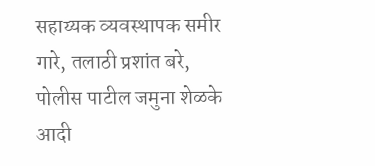सहाय्यक व्यवस्थापक समीर गारे, तलाठी प्रशांत बरे, पोलीस पाटील जमुना शेळके आदी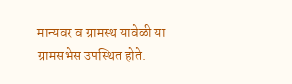मान्यवर व ग्रामस्थ यावेळी या ग्रामसभेस उपस्थित होते.